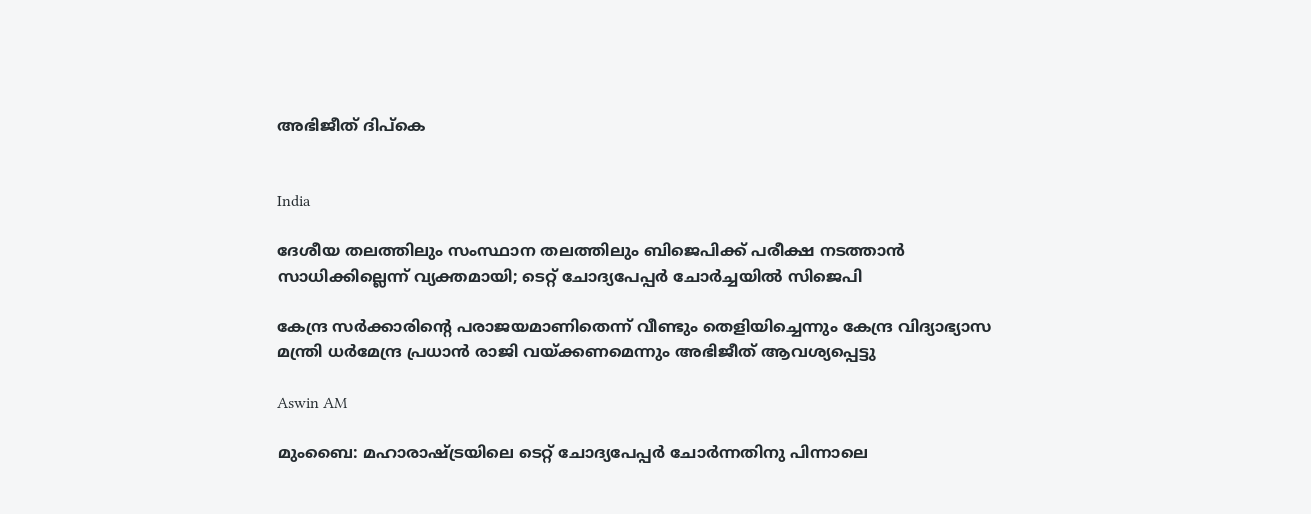അഭിജീത് ദിപ്കെ


India

ദേശീയ തലത്തിലും സംസ്ഥാന തലത്തിലും ബിജെപിക്ക് പരീക്ഷ നടത്താൻ സാധിക്കില്ലെന്ന് വ‍്യക്തമായി; ടെറ്റ് ചോദ‍്യപേപ്പർ ചോർച്ചയിൽ സിജെപി

കേന്ദ്ര സർക്കാരിന്‍റെ പരാജയമാണിതെന്ന് വീണ്ടും തെളിയിച്ചെന്നും കേന്ദ്ര വിദ‍്യാഭ‍്യാസ മന്ത്രി ധർമേന്ദ്ര പ്രധാൻ രാജി വയ്ക്കണമെന്നും അഭിജീത് ആവശ‍്യപ്പെട്ടു

Aswin AM

മുംബൈ: മഹാരാഷ്ട്രയിലെ ടെറ്റ് ചോദ‍്യപേപ്പർ ചോർന്നതിനു പിന്നാലെ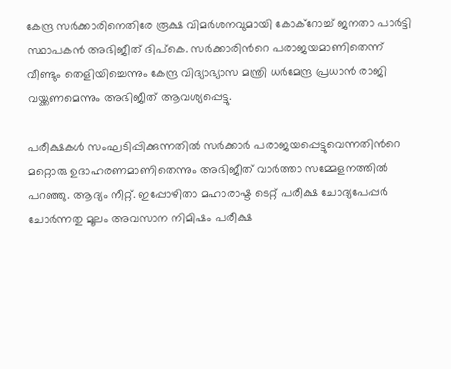കേന്ദ്ര സർക്കാരിനെതിരേ രൂക്ഷ വിമർശനവുമായി കോക്റോച്ച് ജനതാ പാർട്ടി സ്ഥാപകൻ അഭിജീത് ദിപ്കെ. സർക്കാരിന്‍റെ പരാജയമാണിതെന്ന് വീണ്ടും തെളിയിച്ചെന്നും കേന്ദ്ര വിദ‍്യാഭ‍്യാസ മന്ത്രി ധർമേന്ദ്ര പ്രധാൻ രാജി വയ്ക്കണമെന്നും അഭിജീത് ആവശ‍്യപ്പെട്ടു.

പരീക്ഷകൾ സംഘടിപ്പിക്കുന്നതിൽ സർക്കാർ പരാജയപ്പെട്ടുവെന്നതിന്‍റെ മറ്റൊരു ഉദാഹരണമാണിതെന്നും അഭിജീത് വാർത്താ സമ്മേളനത്തിൽ പറഞ്ഞു. ആദ‍്യം നീറ്റ്. ഇപ്പോഴിതാ മഹാരാഷ്ട ടെറ്റ് പരീക്ഷ ചോദ‍്യപേപ്പർ ചോർന്നതു മൂലം അവസാന നിമിഷം പരീക്ഷ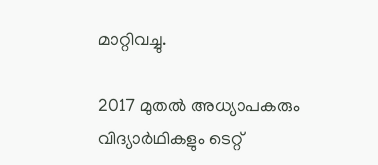മാറ്റിവച്ചു.

2017 മുതൽ അധ‍്യാപകരും വിദ‍്യാർഥികളും ടെറ്റ്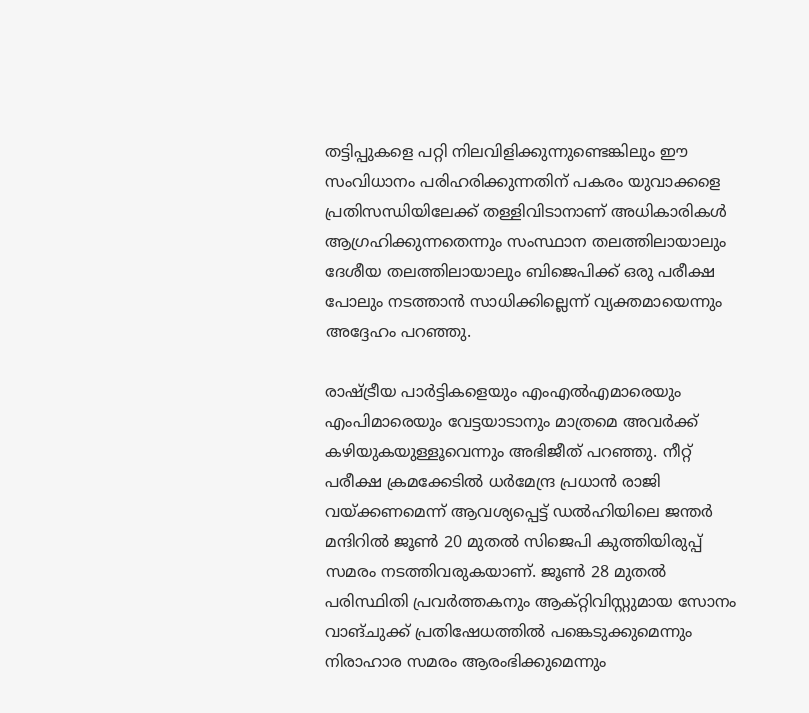തട്ടിപ്പുകളെ പറ്റി നിലവിളിക്കുന്നുണ്ടെങ്കിലും ഈ സംവിധാനം പരിഹരിക്കുന്നതിന് പകരം യുവാക്കളെ പ്രതിസന്ധിയിലേക്ക് തള്ളിവിടാനാണ് അധികാരികൾ ആഗ്രഹിക്കുന്നതെന്നും സംസ്ഥാന തലത്തിലായാലും ദേശീയ തലത്തിലായാലും ബിജെപിക്ക് ഒരു പരീക്ഷ പോലും നടത്താൻ സാധിക്കില്ലെന്ന് വ‍്യക്തമായെന്നും അദ്ദേഹം പറഞ്ഞു.

രാഷ്ട്രീയ പാർട്ടികളെയും എംഎൽഎമാരെയും എംപിമാരെയും വേട്ടയാടാനും മാത്രമെ അവർക്ക് കഴിയുകയുള്ളൂവെന്നും അഭിജീത് പറഞ്ഞു. നീറ്റ് പരീക്ഷ ക്രമക്കേടിൽ ധർമേന്ദ്ര പ്രധാൻ രാജി വയ്ക്കണമെന്ന് ആവശ‍്യപ്പെട്ട് ഡൽഹിയിലെ ജന്തർ മന്ദിറിൽ ജൂൺ 20 മുതൽ സിജെപി കുത്തിയിരുപ്പ് സമരം നടത്തിവരുകയാണ്. ജൂൺ 28 മുതൽ പരിസ്ഥിതി പ്രവർത്തകനും ആക്റ്റിവിസ്റ്റുമായ സോനം വാങ്ചുക്ക് പ്രതിഷേധത്തിൽ പങ്കെടുക്കുമെന്നും നിരാഹാര സമരം ആരംഭിക്കുമെന്നും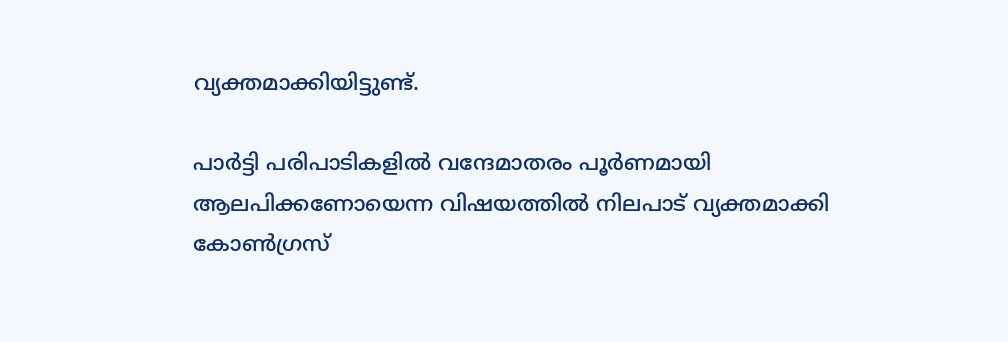വ‍്യക്തമാക്കിയിട്ടുണ്ട്.

പാർട്ടി പരിപാടികളിൽ വന്ദേമാതരം പൂർണമായി ആലപിക്കണോയെന്ന വിഷയത്തിൽ നിലപാട് വ‍്യക്തമാക്കി കോൺഗ്രസ്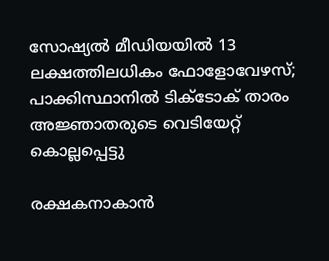സോഷ‍്യൽ മീഡിയയിൽ 13 ലക്ഷത്തിലധികം ഫോളോവേഴസ്; പാക്കിസ്ഥാനിൽ ടിക്‌ടോക് താരം അജ്ഞാതരുടെ വെടിയേറ്റ് കൊല്ലപ്പെട്ടു

രക്ഷകനാകാൻ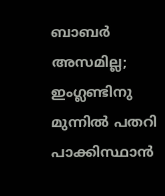ബാബർ അസമില്ല; ഇംഗ്ലണ്ടിനു മുന്നിൽ പതറി പാക്കിസ്ഥാൻ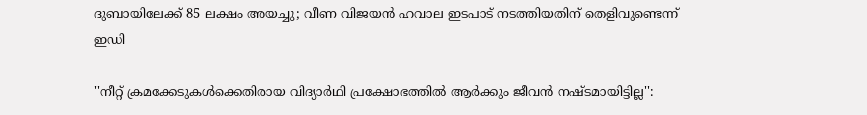ദുബായിലേക്ക് 85 ലക്ഷം അയച്ചു; വീണ വിജയൻ ഹവാല ഇടപാട് നടത്തിയതിന് തെളിവുണ്ടെന്ന് ഇഡി

''നീറ്റ് ക്രമക്കേടുകൾക്കെതിരായ വിദ‍്യാർഥി പ്രക്ഷോഭത്തിൽ ആർക്കും ജീവൻ നഷ്ടമായിട്ടില്ല'':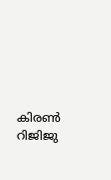കിരൺ റിജിജു